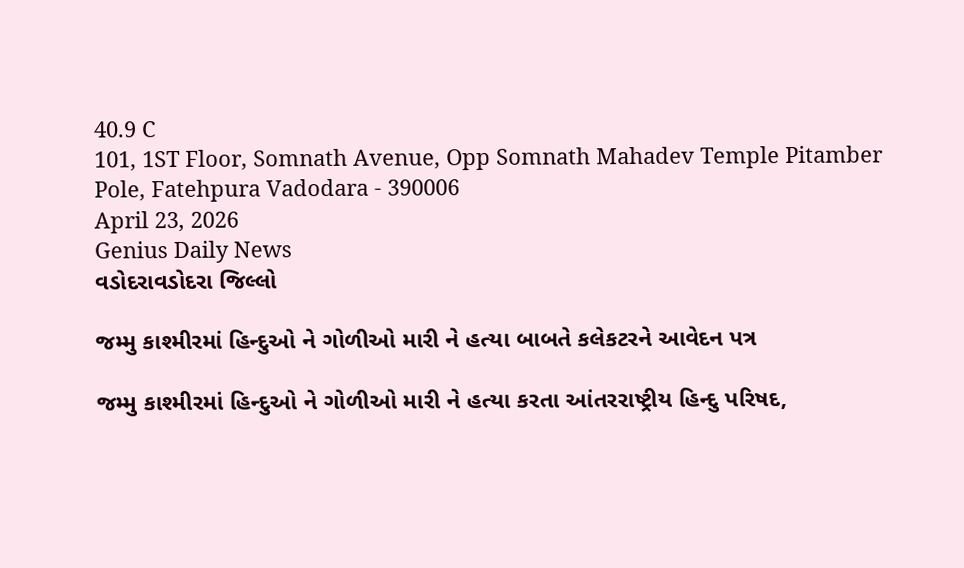40.9 C
101, 1ST Floor, Somnath Avenue, Opp Somnath Mahadev Temple Pitamber Pole, Fatehpura Vadodara - 390006
April 23, 2026
Genius Daily News
વડોદરાવડોદરા જિલ્લો

જમ્મુ કાશ્મીરમાં હિન્દુઓ ને ગોળીઓ મારી ને હત્યા બાબતે કલેકટરને આવેદન પત્ર

જમ્મુ કાશ્મીરમાં હિન્દુઓ ને ગોળીઓ મારી ને હત્યા કરતા આંતરરાષ્ટ્રીય હિન્દુ પરિષદ,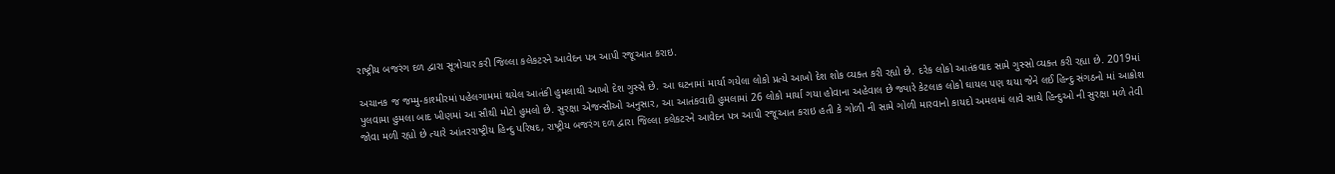રાષ્ટ્રીય બજરંગ દળ દ્વારા સૂત્રોચાર કરી જિલ્લા કલેકટરને આવેદન પત્ર આપી રજૂઆત કરાઇ.

અચાનક જ જમ્મુ-કાશ્મીરમાં પહેલગામમાં થયેલ આતંકી હુમલાથી આખો દેશ ગુસ્સે છે. આ ઘટનામાં માર્યા ગયેલા લોકો પ્રત્યે આખો દેશ શોક વ્યક્ત કરી રહ્યો છે. દરેક લોકો આતંકવાદ સામે ગુસ્સો વ્યક્ત કરી રહ્યા છે. 2019માં પુલવામા હુમલા બાદ ખીણમાં આ સૌથી મોટો હુમલો છે. સુરક્ષા એજન્સીઓ અનુસાર, આ આતંકવાદી હુમલામાં 26 લોકો માર્યા ગયા હોવાના અહેવાલ છે જ્યારે કેટલાક લોકો ઘાયલ પણ થયા જેને લઈ હિન્દુ સંગઠનો માં આક્રોશ જોવા મળી રહ્યો છે ત્યારે આંતરરાષ્ટ્રીય હિન્દુ પરિષદ, રાષ્ટ્રીય બજરંગ દળ દ્વારા જિલ્લા કલેકટરને આવેદન પત્ર આપી રજૂઆત કરાઇ હતી કે ગોળી ની સામે ગોળી મારવાનો કાયદો અમલમાં લાવે સાથે હિન્દુઓ ની સુરક્ષા મળે તેવી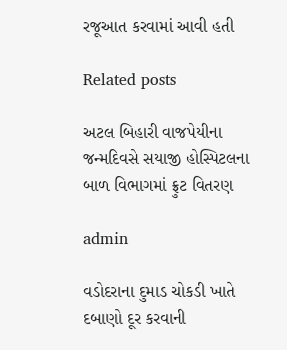રજૂઆત કરવામાં આવી હતી

Related posts

અટલ બિહારી વાજપેયીના જન્મદિવસે સયાજી હોસ્પિટલના બાળ વિભાગમાં ફ્રુટ વિતરણ

admin

વડોદરાના દુમાડ ચોકડી ખાતે દબાણો દૂર કરવાની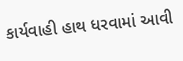કાર્યવાહી હાથ ધરવામાં આવી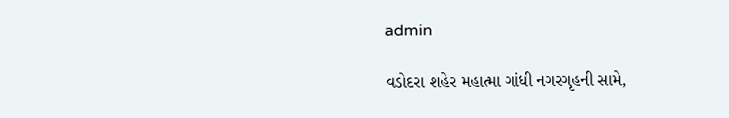admin

વડોદરા શહેર મહાત્મા ગાંધી નગરગૃહની સામે,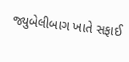જ્યુબેલીબાગ ખાતે સફાઈ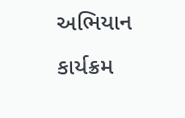અભિયાન કાર્યક્રમ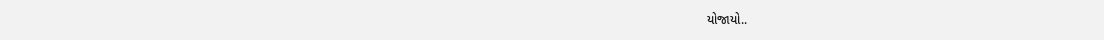યોજાયો..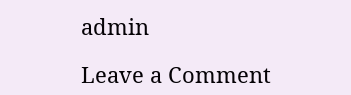admin

Leave a Comment